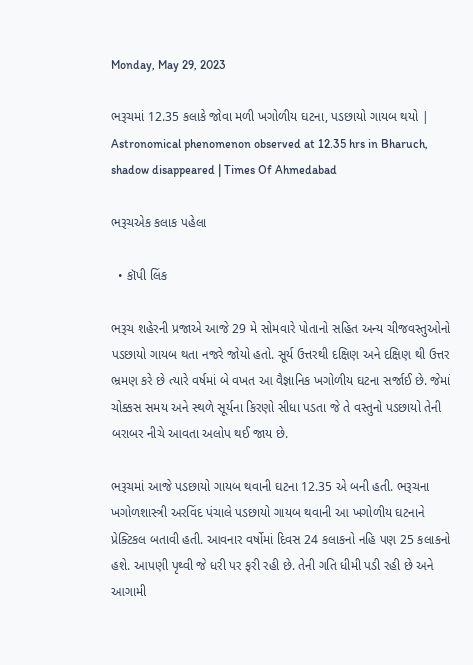Monday, May 29, 2023

ભરૂચમાં 12.35 કલાકે જોવા મળી ખગોળીય ઘટના, પડછાયો ગાયબ થયો | Astronomical phenomenon observed at 12.35 hrs in Bharuch, shadow disappeared | Times Of Ahmedabad

ભરૂચએક કલાક પહેલા

  • કૉપી લિંક

ભરૂચ શહેરની પ્રજાએ આજે 29 મે સોમવારે પોતાનો સહિત અન્ય ચીજવસ્તુઓનો પડછાયો ગાયબ થતા નજરે જોયો હતો. સૂર્ય ઉત્તરથી દક્ષિણ અને દક્ષિણ થી ઉત્તર ભ્રમણ કરે છે ત્યારે વર્ષમાં બે વખત આ વૈજ્ઞાનિક ખગોળીય ઘટના સર્જાઈ છે. જેમાં ચોક્કસ સમય અને સ્થળે સૂર્યના કિરણો સીધા પડતા જે તે વસ્તુનો પડછાયો તેની બરાબર નીચે આવતા અલોપ થઈ જાય છે.

ભરૂચમાં આજે પડછાયો ગાયબ થવાની ઘટના 12.35 એ બની હતી. ભરૂચના ખગોળશાસ્ત્રી અરવિંદ પંચાલે પડછાયો ગાયબ થવાની આ ખગોળીય ઘટનાને પ્રેક્ટિકલ બતાવી હતી. આવનાર વર્ષોમાં દિવસ 24 કલાકનો નહિ પણ 25 કલાકનો હશે. આપણી પૃથ્વી જે ધરી પર ફરી રહી છે. તેની ગતિ ધીમી પડી રહી છે અને આગામી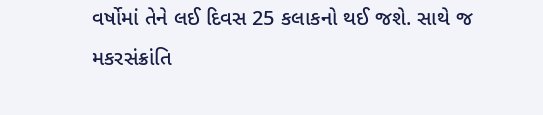વર્ષોમાં તેને લઈ દિવસ 25 કલાકનો થઈ જશે. સાથે જ મકરસંક્રાંતિ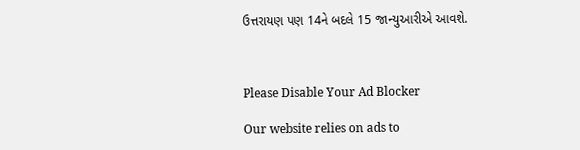ઉત્તરાયણ પણ 14ને બદલે 15 જાન્યુઆરીએ આવશે.



Please Disable Your Ad Blocker

Our website relies on ads to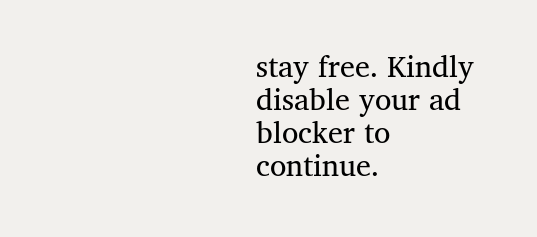stay free. Kindly disable your ad blocker to continue.